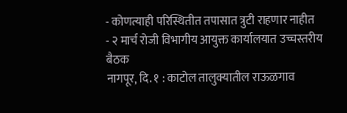- कोणत्याही परिस्थितीत तपासात त्रुटी राहणार नाहीत
- २ मार्च रोजी विभागीय आयुक्त कार्यालयात उच्चस्तरीय बैठक
नागपूर, दि. १ : काटोल तालुक्यातील राऊळगाव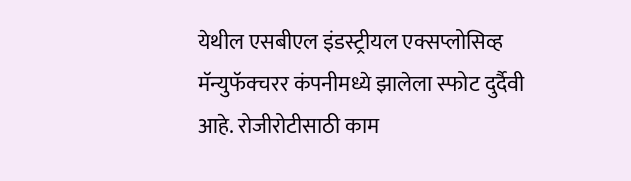येथील एसबीएल इंडस्ट्रीयल एक्सप्लोसिव्ह मॅन्युफॅक्चरर कंपनीमध्ये झालेला स्फोट दुर्दैवी आहे. रोजीरोटीसाठी काम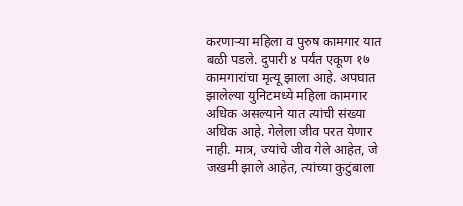करणाऱ्या महिला व पुरुष कामगार यात बळी पडले. दुपारी ४ पर्यंत एकूण १७ कामगारांचा मृत्यू झाला आहे. अपघात झालेल्या युनिटमध्ये महिला कामगार अधिक असल्याने यात त्यांची संख्या अधिक आहे. गेलेला जीव परत येणार नाही. मात्र, ज्यांचे जीव गेले आहेत, जे जखमी झाले आहेत, त्यांच्या कुटुंबाला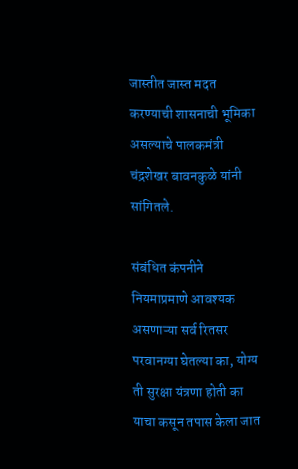जास्तीत जास्त मदत करण्याची शासनाची भूमिका असल्याचे पालकमंत्री चंद्रशेखर बावनकुळे यांनी सांगितले.

संबंधित कंपनीने नियमाप्रमाणे आवश्यक असणाऱ्या सर्व रितसर परवानग्या घेतल्या का, योग्य ती सुरक्षा यंत्रणा होती का याचा कसून तपास केला जात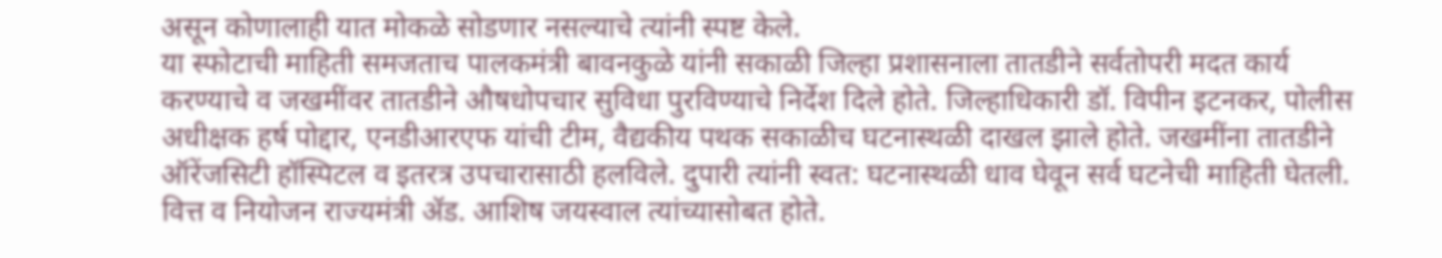असून कोणालाही यात मोकळे सोडणार नसल्याचे त्यांनी स्पष्ट केले.
या स्फोटाची माहिती समजताच पालकमंत्री बावनकुळे यांनी सकाळी जिल्हा प्रशासनाला तातडीने सर्वतोपरी मदत कार्य करण्याचे व जखमींवर तातडीने औषधोपचार सुविधा पुरविण्याचे निर्देश दिले होते. जिल्हाधिकारी डॉ. विपीन इटनकर, पोलीस अधीक्षक हर्ष पोद्दार, एनडीआरएफ यांची टीम, वैद्यकीय पथक सकाळीच घटनास्थळी दाखल झाले होते. जखमींना तातडीने ऑरेंजसिटी हॉस्पिटल व इतरत्र उपचारासाठी हलविले. दुपारी त्यांनी स्वत: घटनास्थळी धाव घेवून सर्व घटनेची माहिती घेतली. वित्त व नियोजन राज्यमंत्री ॲड. आशिष जयस्वाल त्यांच्यासोबत होते.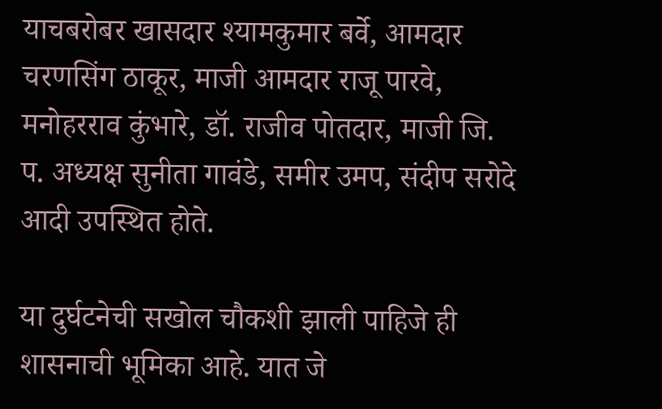याचबरोबर खासदार श्यामकुमार बर्वे, आमदार चरणसिंग ठाकूर, माजी आमदार राजू पारवे, मनोहरराव कुंभारे, डॉ. राजीव पोतदार, माजी जि. प. अध्यक्ष सुनीता गावंडे, समीर उमप, संदीप सरोदे आदी उपस्थित होते.

या दुर्घटनेची सखोल चौकशी झाली पाहिजे ही शासनाची भूमिका आहे. यात जे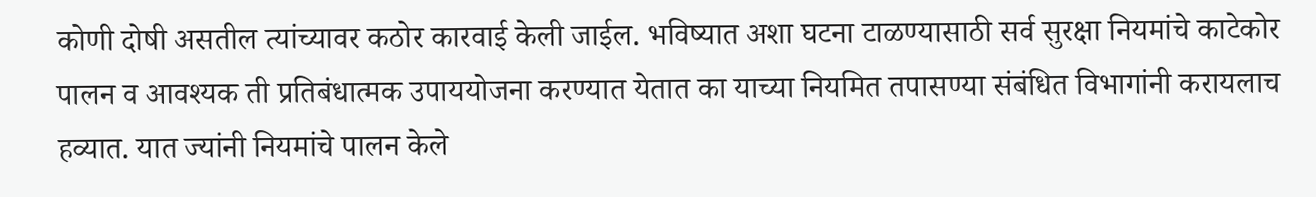कोणी दोषी असतील त्यांच्यावर कठोर कारवाई केली जाईल. भविष्यात अशा घटना टाळण्यासाठी सर्व सुरक्षा नियमांचे काटेकोर पालन व आवश्यक ती प्रतिबंधात्मक उपाययोजना करण्यात येतात का याच्या नियमित तपासण्या संबंधित विभागांनी करायलाच हव्यात. यात ज्यांनी नियमांचे पालन केले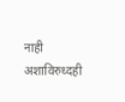नाही अशाविरुध्दही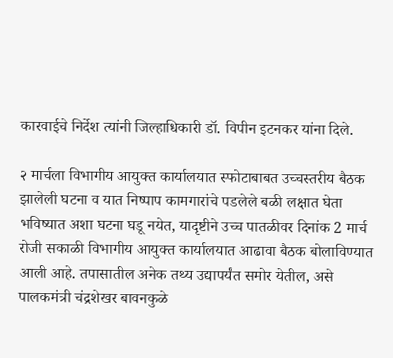कारवाईचे निर्देश त्यांनी जिल्हाधिकारी डॉ. विपीन इटनकर यांना दिले.

२ मार्चला विभागीय आयुक्त कार्यालयात स्फोटाबाबत उच्चस्तरीय बैठक
झालेली घटना व यात निष्पाप कामगारांचे पडलेले बळी लक्षात घेता भविष्यात अशा घटना घडू नयेत, यादृष्टीने उच्च पातळीवर दिनांक 2 मार्च रोजी सकाळी विभागीय आयुक्त कार्यालयात आढावा बैठक बोलाविण्यात आली आहे. तपासातील अनेक तथ्य उद्यापर्यंत समोर येतील, असे पालकमंत्री चंद्रशेखर बावनकुळे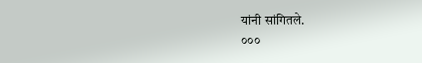यांनी सांगितले.
०००